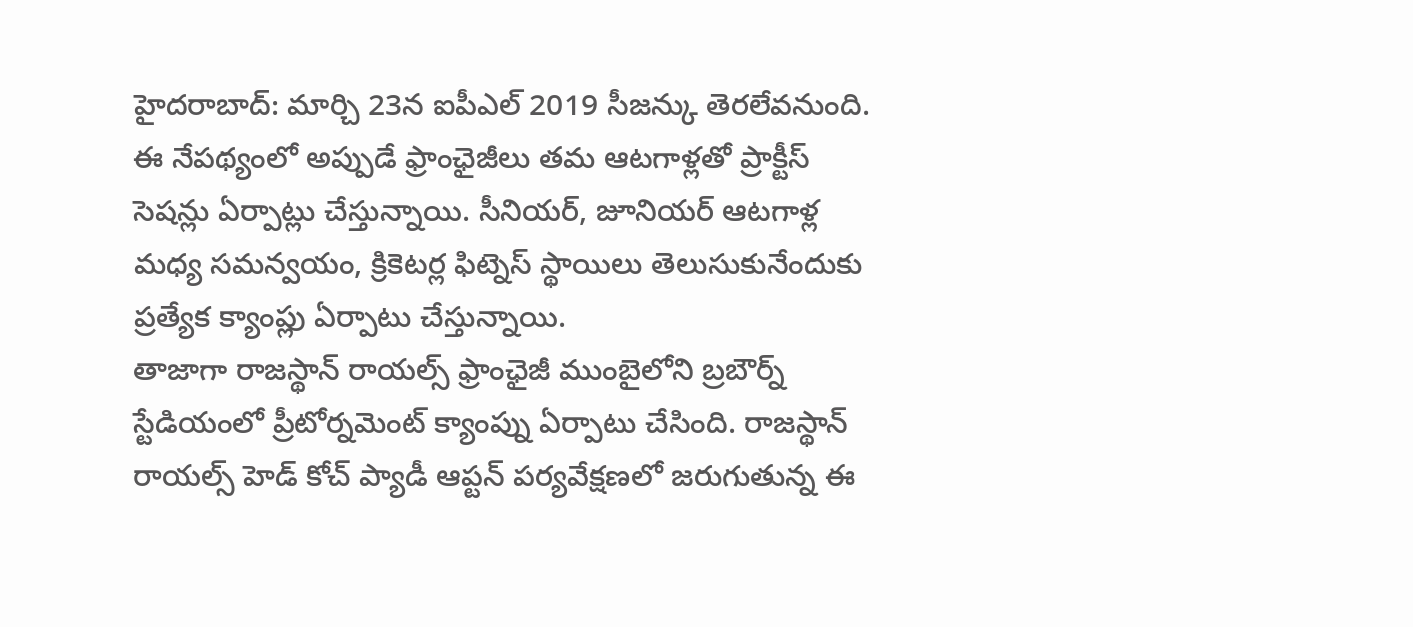హైదరాబాద్: మార్చి 23న ఐపీఎల్ 2019 సీజన్కు తెరలేవనుంది. ఈ నేపథ్యంలో అప్పుడే ఫ్రాంఛైజీలు తమ ఆటగాళ్లతో ప్రాక్టీస్ సెషన్లు ఏర్పాట్లు చేస్తున్నాయి. సీనియర్, జూనియర్ ఆటగాళ్ల మధ్య సమన్వయం, క్రికెటర్ల ఫిట్నెస్ స్థాయిలు తెలుసుకునేందుకు ప్రత్యేక క్యాంప్లు ఏర్పాటు చేస్తున్నాయి.
తాజాగా రాజస్థాన్ రాయల్స్ ఫ్రాంఛైజీ ముంబైలోని బ్రబౌర్న్ స్టేడియంలో ప్రీటోర్నమెంట్ క్యాంప్ను ఏర్పాటు చేసింది. రాజస్థాన్ రాయల్స్ హెడ్ కోచ్ ప్యాడీ ఆప్టన్ పర్యవేక్షణలో జరుగుతున్న ఈ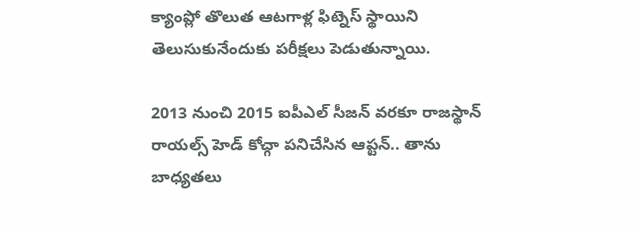క్యాంప్లో తొలుత ఆటగాళ్ల ఫిట్నెస్ స్థాయిని తెలుసుకునేందుకు పరీక్షలు పెడుతున్నాయి.

2013 నుంచి 2015 ఐపీఎల్ సీజన్ వరకూ రాజస్థాన్ రాయల్స్ హెడ్ కోచ్గా పనిచేసిన ఆప్టన్.. తాను బాధ్యతలు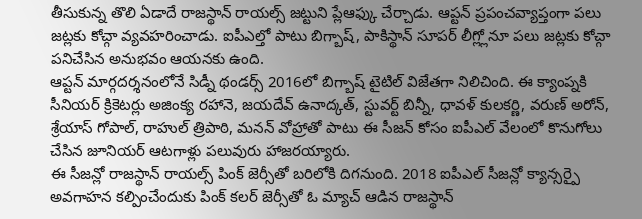తీసుకున్న తొలి ఏడాదే రాజస్థాన్ రాయల్స్ జట్టుని ప్లేఆఫ్కు చేర్చాడు. ఆప్టన్ ప్రపంచవ్యాప్తంగా పలు జట్లకు కోచ్గా వ్యవహరించాడు. ఐపీఎల్తో పాటు బిగ్బాష్, పాకిస్థాన్ సూపర్ లీగ్ల్లోనూ పలు జట్లకు కోచ్గా పనిచేసిన అనుభవం ఆయనకు ఉంది.
ఆప్టన్ మార్గదర్శనంలోనే సిడ్నీ థండర్స్ 2016లో బిగ్బాష్ టైటిల్ విజేతగా నిలిచింది. ఈ క్యాంప్నకి సీనియర్ క్రికెటర్లు అజింక్య రహానె, జయదేవ్ ఉనాద్కత్, స్టువర్ట్ బిన్నీ, ధావళ్ కులకర్ణి, వరుణ్ అరోన్, శ్రేయాస్ గోపాల్, రాహుల్ త్రిపాఠి, మనన్ వోహ్రాతో పాటు ఈ సీజన్ కోసం ఐపీఎల్ వేలంలో కొనుగోలు చేసిన జూనియర్ ఆటగాళ్లు పలువురు హాజరయ్యారు.
ఈ సీజన్లో రాజస్థాన్ రాయల్స్ పింక్ జెర్సీతో బరిలోకి దిగనుంది. 2018 ఐపీఎల్ సీజన్లో క్యాన్సర్పై అవగాహన కల్పించేందుకు పింక్ కలర్ జెర్సీతో ఓ మ్యాచ్ ఆడిన రాజస్థాన్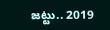జట్టు.. 2019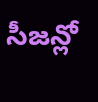సీజన్లో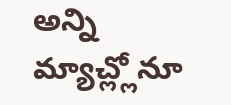అన్ని మ్యాచ్ల్లోనూ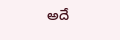అదే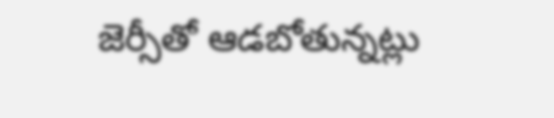జెర్సీతో ఆడబోతున్నట్లు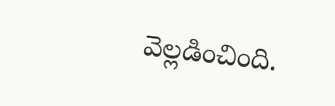వెల్లడించింది.